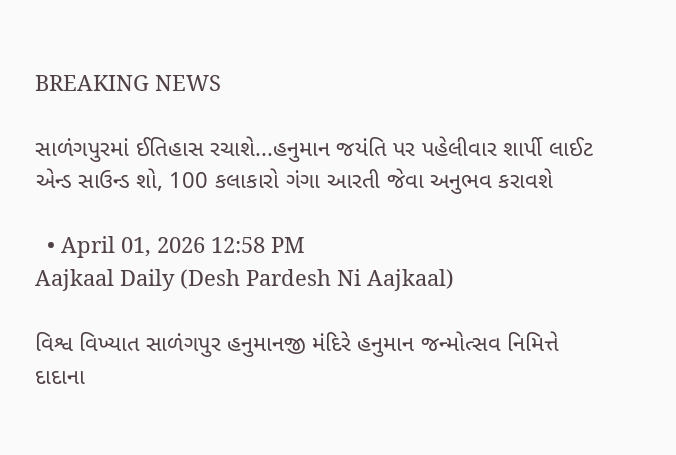BREAKING NEWS

સાળંગપુરમાં ઈતિહાસ રચાશે...હનુમાન જયંતિ પર પહેલીવાર શાર્પી લાઈટ એન્ડ સાઉન્ડ શો, 100 કલાકારો ગંગા આરતી જેવા અનુભવ કરાવશે

  • April 01, 2026 12:58 PM
Aajkaal Daily (Desh Pardesh Ni Aajkaal)

વિશ્વ વિખ્યાત સાળંગપુર હનુમાનજી મંદિરે હનુમાન જન્મોત્સવ નિમિત્તે દાદાના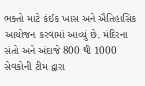ભક્તો માટે કંઈક ખાસ અને ઐતિહાસિક આયોજન કરવામાં આવ્યું છે. મંદિરના સંતો અને અંદાજે 800 થી 1000 સેવકોની ટીમ દ્વારા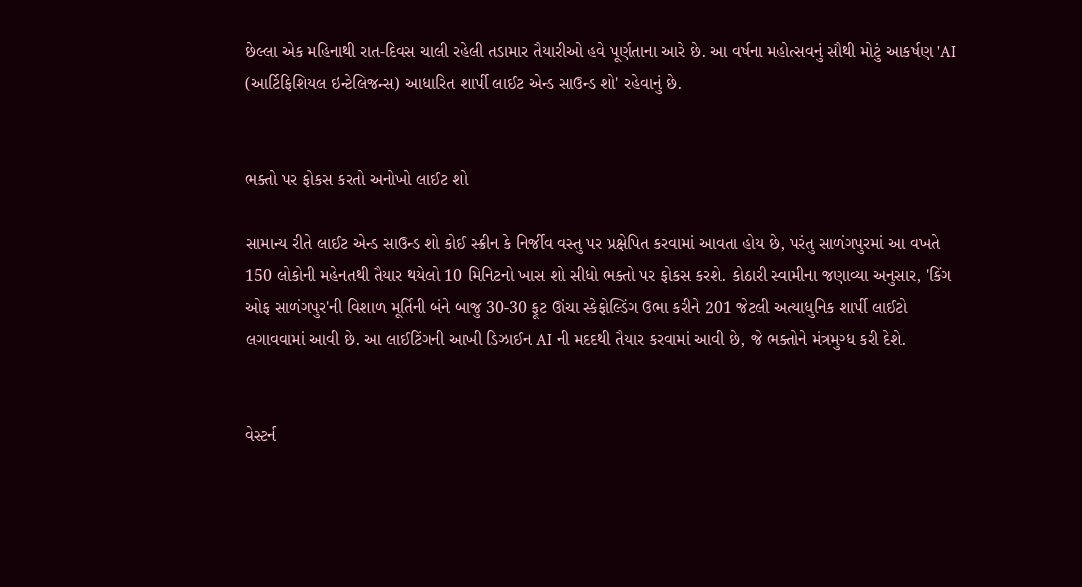છેલ્લા એક મહિનાથી રાત-દિવસ ચાલી રહેલી તડામાર તૈયારીઓ હવે પૂર્ણતાના આરે છે. આ વર્ષના મહોત્સવનું સૌથી મોટું આકર્ષણ 'AI (આર્ટિફિશિયલ ઇન્ટેલિજન્સ) આધારિત શાર્પી લાઈટ એન્ડ સાઉન્ડ શો' રહેવાનું છે.


ભક્તો પર ફોકસ કરતો અનોખો લાઈટ શો

સામાન્ય રીતે લાઈટ એન્ડ સાઉન્ડ શો કોઈ સ્ક્રીન કે નિર્જીવ વસ્તુ પર પ્રક્ષેપિત કરવામાં આવતા હોય છે, પરંતુ સાળંગપુરમાં આ વખતે 150 લોકોની મહેનતથી તૈયાર થયેલો 10 મિનિટનો ખાસ શો સીધો ભક્તો પર ફોકસ કરશે. કોઠારી સ્વામીના જણાવ્યા અનુસાર, 'કિંગ ઓફ સાળંગપુર'ની વિશાળ મૂર્તિની બંને બાજુ 30-30 ફૂટ ઊંચા સ્કેફોલ્ડિંગ ઉભા કરીને 201 જેટલી અત્યાધુનિક શાર્પી લાઈટો લગાવવામાં આવી છે. આ લાઈટિંગની આખી ડિઝાઈન AI ની મદદથી તૈયાર કરવામાં આવી છે, જે ભક્તોને મંત્રમુગ્ધ કરી દેશે.


વેસ્ટર્ન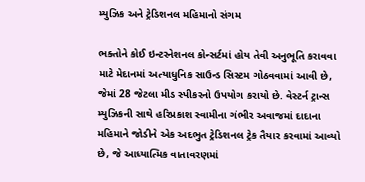મ્યુઝિક અને ટ્રેડિશનલ મહિમાનો સંગમ

ભક્તોને કોઈ ઇન્ટરનેશનલ કોન્સર્ટમાં હોય તેવી અનુભૂતિ કરાવવા માટે મેદાનમાં અત્યાધુનિક સાઉન્ડ સિસ્ટમ ગોઠવવામાં આવી છે, જેમાં 28 જેટલા મીડ સ્પીકરનો ઉપયોગ કરાયો છે. વેસ્ટર્ન ટ્રાન્સ મ્યુઝિકની સાથે હરિપ્રકાશ સ્વામીના ગંભીર અવાજમાં દાદાના મહિમાને જોડીને એક અદભુત ટ્રેડિશનલ ટ્રેક તૈયાર કરવામાં આવ્યો છે, જે આધ્યાત્મિક વાતાવરણમાં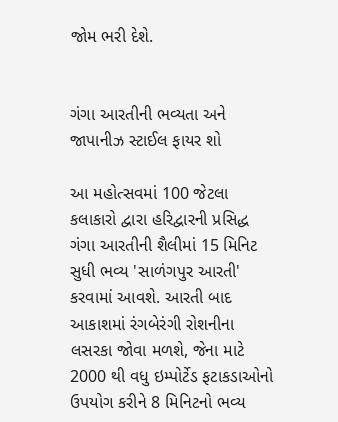જોમ ભરી દેશે.


ગંગા આરતીની ભવ્યતા અને જાપાનીઝ સ્ટાઈલ ફાયર શો

આ મહોત્સવમાં 100 જેટલા કલાકારો દ્વારા હરિદ્વારની પ્રસિદ્ધ ગંગા આરતીની શૈલીમાં 15 મિનિટ સુધી ભવ્ય 'સાળંગપુર આરતી' કરવામાં આવશે. આરતી બાદ આકાશમાં રંગબેરંગી રોશનીના લસરકા જોવા મળશે, જેના માટે 2000 થી વધુ ઇમ્પોર્ટેડ ફટાકડાઓનો ઉપયોગ કરીને 8 મિનિટનો ભવ્ય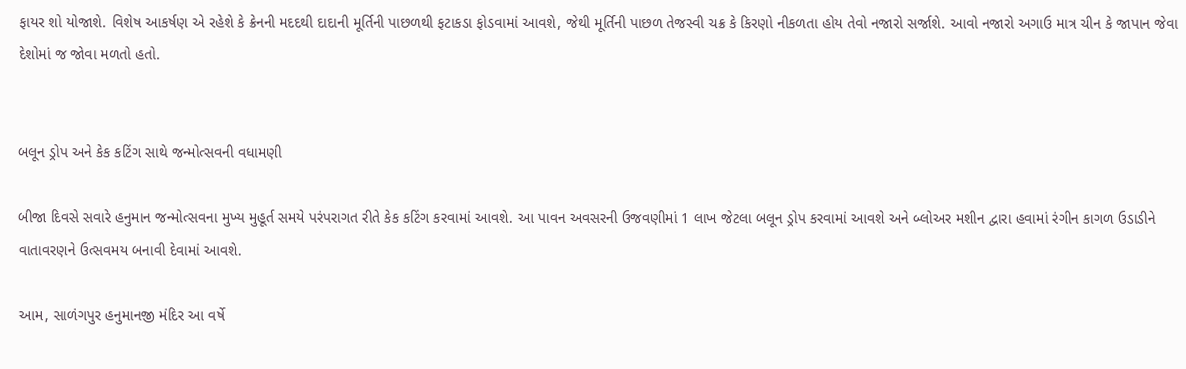ફાયર શો યોજાશે. વિશેષ આકર્ષણ એ રહેશે કે ક્રેનની મદદથી દાદાની મૂર્તિની પાછળથી ફટાકડા ફોડવામાં આવશે, જેથી મૂર્તિની પાછળ તેજસ્વી ચક્ર કે કિરણો નીકળતા હોય તેવો નજારો સર્જાશે. આવો નજારો અગાઉ માત્ર ચીન કે જાપાન જેવા દેશોમાં જ જોવા મળતો હતો.


બલૂન ડ્રોપ અને કેક કટિંગ સાથે જન્મોત્સવની વધામણી

બીજા દિવસે સવારે હનુમાન જન્મોત્સવના મુખ્ય મુહૂર્ત સમયે પરંપરાગત રીતે કેક કટિંગ કરવામાં આવશે. આ પાવન અવસરની ઉજવણીમાં 1 લાખ જેટલા બલૂન ડ્રોપ કરવામાં આવશે અને બ્લોઅર મશીન દ્વારા હવામાં રંગીન કાગળ ઉડાડીને વાતાવરણને ઉત્સવમય બનાવી દેવામાં આવશે.

આમ, સાળંગપુર હનુમાનજી મંદિર આ વર્ષે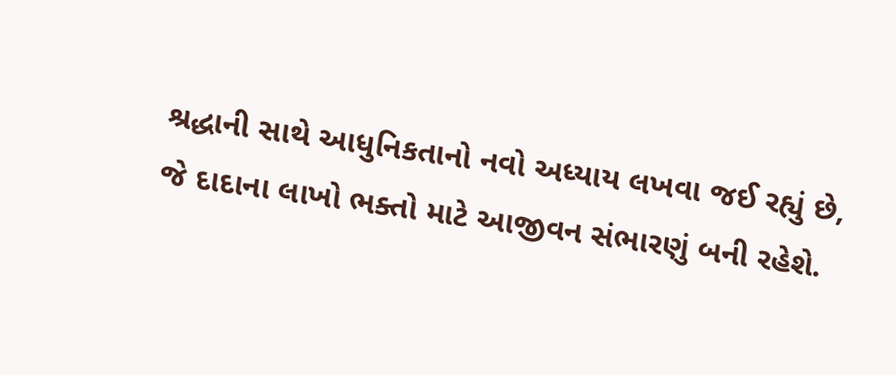શ્રદ્ધાની સાથે આધુનિકતાનો નવો અધ્યાય લખવા જઈ રહ્યું છે, જે દાદાના લાખો ભક્તો માટે આજીવન સંભારણું બની રહેશે.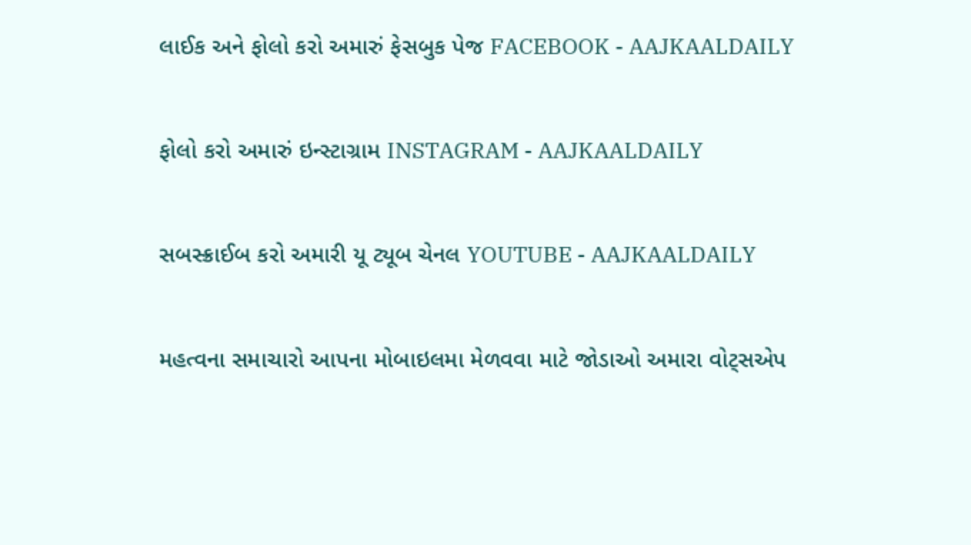લાઈક અને ફોલો કરો અમારું ફેસબુક પેજ FACEBOOK - AAJKAALDAILY


ફોલો કરો અમારું ઇન્સ્ટાગ્રામ INSTAGRAM - AAJKAALDAILY


સબસ્ક્રાઈબ કરો અમારી યૂ ટ્યૂબ ચેનલ YOUTUBE - AAJKAALDAILY


મહત્વના સમાચારો આપના મોબાઇલમા મેળવવા માટે જોડાઓ અમારા વોટ્સએપ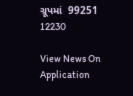ગ્રૂપમાં  99251 12230

View News On Application